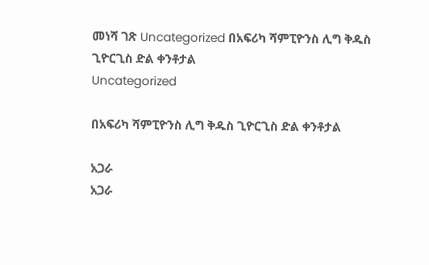መነሻ ገጽ Uncategorized በአፍሪካ ሻምፒዮንስ ሊግ ቅዱስ ጊዮርጊስ ድል ቀንቶታል
Uncategorized

በአፍሪካ ሻምፒዮንስ ሊግ ቅዱስ ጊዮርጊስ ድል ቀንቶታል

አጋራ
አጋራ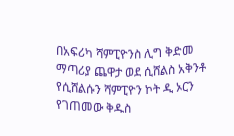በአፍሪካ ሻምፒዮንስ ሊግ ቅድመ ማጣሪያ ጨዋታ ወደ ሲሸልስ አቅንቶ የሲሸልሱን ሻምፒዮን ኮት ዲ ኦርን የገጠመው ቅዱስ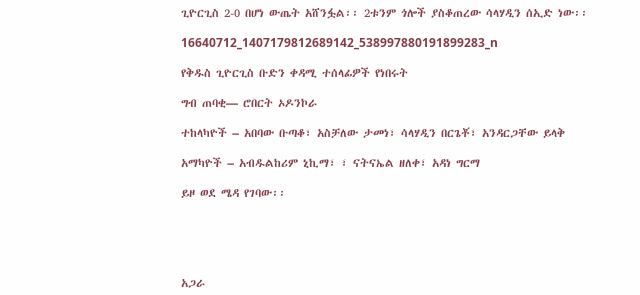ጊዮርጊስ 2-0 በሆነ ውጤት አሸንፏል፡፡ 2ቱንም ጎሎች ያስቆጠረው ሳላሃዲን ሰኢድ ነው፡፡

16640712_1407179812689142_538997880191899283_n

የቅዱስ ጊዮርጊስ ቡድን ቀዳሚ ተሰላፊዎች የነበሩት

ግብ ጠባቂ— ሮበርት ኦዶንኮራ

ተከላካዮች – አበባው ቡጣቆ፣ አስቻለው ታመነ፣ ሳላሃዲን በርጌቾ፣ አንዳርጋቸው ይላቅ

አማካዮች – አብዱልከሪም ኒኪማ፣ ፣ ናትናኤል ዘለቀ፣ አዳነ ግርማ

ይዞ ወደ ሜዳ የገባው፡፡





አጋራ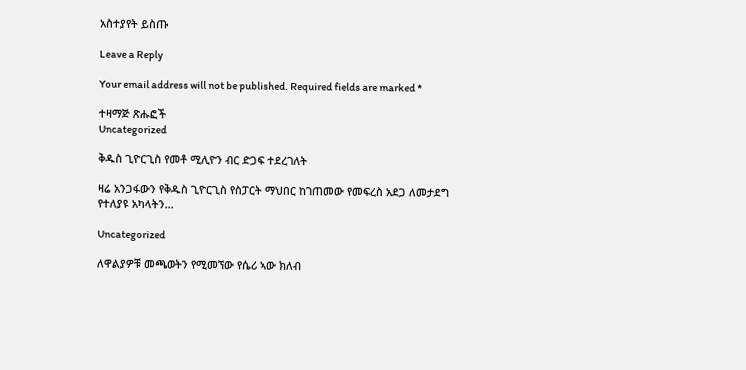አስተያየት ይስጡ

Leave a Reply

Your email address will not be published. Required fields are marked *

ተዛማጅ ጽሑፎች
Uncategorized

ቅዱስ ጊዮርጊስ የመቶ ሚሊዮን ብር ድጋፍ ተደረገለት

ዛሬ አንጋፋውን የቅዱስ ጊዮርጊስ የስፓርት ማህበር ከገጠመው የመፍረስ አደጋ ለመታደግ የተለያዩ አካላትን...

Uncategorized

ለዋልያዎቹ መጫወትን የሚመኘው የሴሪ ኣው ክለብ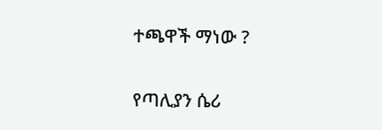ተጫዋች ማነው ?

የጣሊያን ሴሪ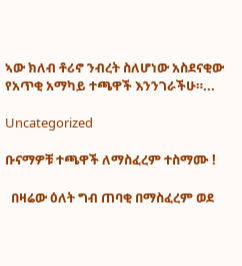ኣው ክለብ ቶሪኖ ንብረት ስለሆነው አስደናቂው የአጥቂ አማካይ ተጫዋች እንንገራችሁ።...

Uncategorized

ቡናማዎቹ ተጫዋች ለማስፈረም ተስማሙ !

  በዛሬው ዕለት ግብ ጠባቂ በማስፈረም ወደ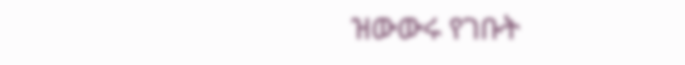ዝውውሩ የገቡት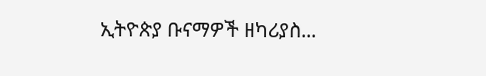ኢትዮጵያ ቡናማዎች ዘካሪያስ...